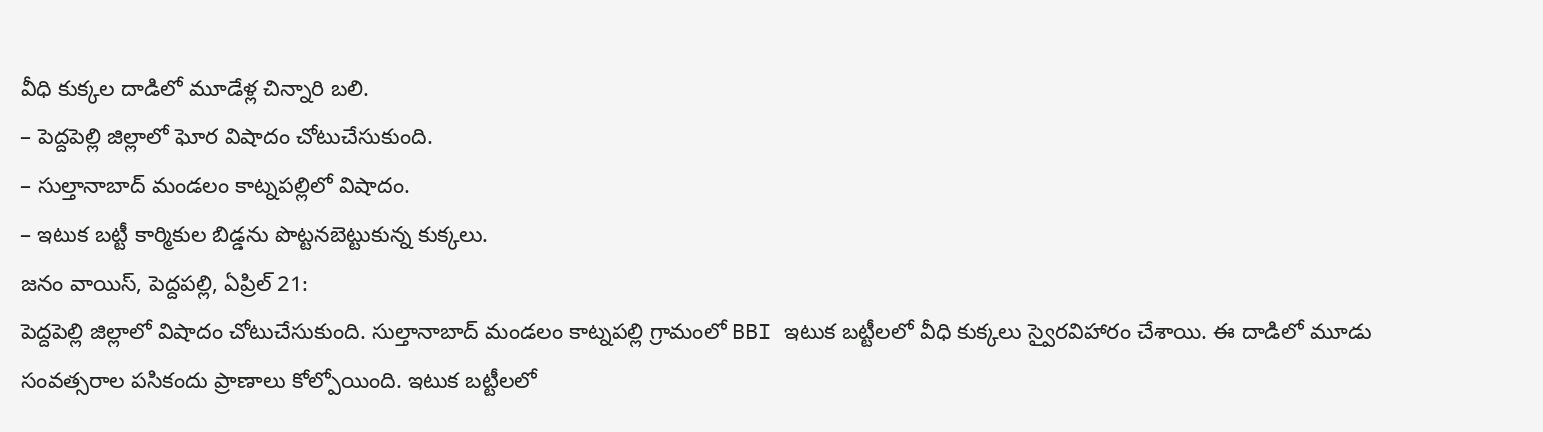వీధి కుక్కల దాడిలో మూడేళ్ల చిన్నారి బలి.
– పెద్దపెల్లి జిల్లాలో ఘోర విషాదం చోటుచేసుకుంది.
– సుల్తానాబాద్ మండలం కాట్నపల్లిలో విషాదం.
– ఇటుక బట్టీ కార్మికుల బిడ్డను పొట్టనబెట్టుకున్న కుక్కలు.
జనం వాయిస్, పెద్దపల్లి, ఏప్రిల్ 21:
పెద్దపెల్లి జిల్లాలో విషాదం చోటుచేసుకుంది. సుల్తానాబాద్ మండలం కాట్నపల్లి గ్రామంలో BBI ఇటుక బట్టీలలో వీధి కుక్కలు స్వైరవిహారం చేశాయి. ఈ దాడిలో మూడు సంవత్సరాల పసికందు ప్రాణాలు కోల్పోయింది. ఇటుక బట్టీలలో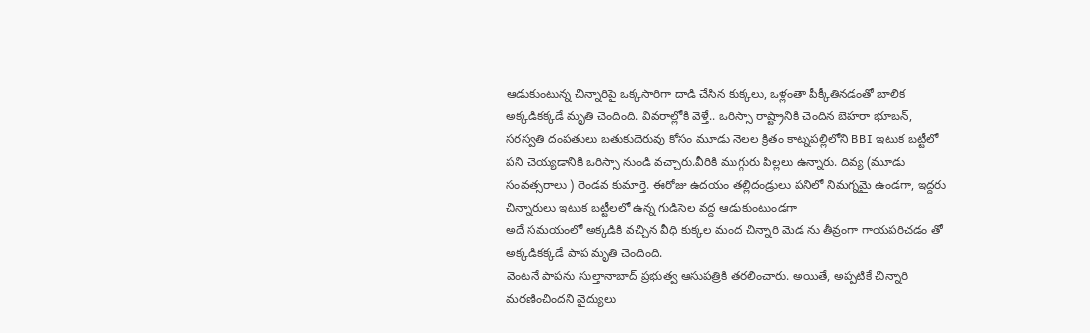ఆడుకుంటున్న చిన్నారిపై ఒక్కసారిగా దాడి చేసిన కుక్కలు, ఒళ్లంతా పీక్కీతినడంతో బాలిక అక్కడికక్కడే మృతి చెందింది. వివరాల్లోకి వెళ్తే.. ఒరిస్సా రాష్ట్రానికి చెందిన బెహరా భూబన్, సరస్వతి దంపతులు బతుకుదెరువు కోసం మూడు నెలల క్రితం కాట్నపల్లిలోని BBI ఇటుక బట్టీలో పని చెయ్యడానికి ఒరిస్సా నుండి వచ్చారు.వీరికి ముగ్గురు పిల్లలు ఉన్నారు. దివ్య (మూడు సంవత్సరాలు ) రెండవ కుమార్తె. ఈరోజు ఉదయం తల్లిదండ్రులు పనిలో నిమగ్నమై ఉండగా, ఇద్దరు చిన్నారులు ఇటుక బట్టీలలో ఉన్న గుడిసెల వద్ద ఆడుకుంటుండగా
అదే సమయంలో అక్కడికి వచ్చిన వీధి కుక్కల మంద చిన్నారి మెడ ను తీవ్రంగా గాయపరిచడం తో అక్కడికక్కడే పాప మృతి చెందింది.
వెంటనే పాపను సుల్తానాబాద్ ప్రభుత్వ ఆసుపత్రికి తరలించారు. అయితే, అప్పటికే చిన్నారి మరణించిందని వైద్యులు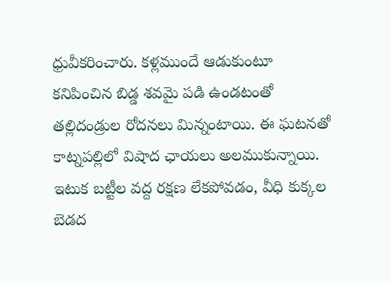ధ్రువీకరించారు. కళ్లముందే ఆడుకుంటూ కనిపించిన బిడ్డ శవమై పడి ఉండటంతో తల్లిదండ్రుల రోదనలు మిన్నంటాయి. ఈ ఘటనతో కాట్నపల్లిలో విషాద ఛాయలు అలముకున్నాయి. ఇటుక బట్టీల వద్ద రక్షణ లేకపోవడం, వీధి కుక్కల బెడద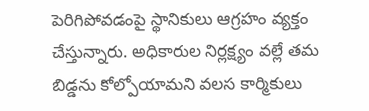పెరిగిపోవడంపై స్థానికులు ఆగ్రహం వ్యక్తం చేస్తున్నారు. అధికారుల నిర్లక్ష్యం వల్లే తమ బిడ్డను కోల్పోయామని వలస కార్మికులు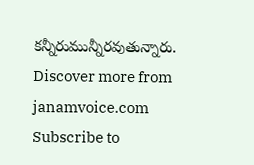కన్నీరుమున్నీరవుతున్నారు.
Discover more from janamvoice.com
Subscribe to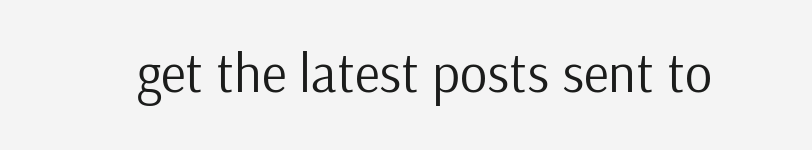get the latest posts sent to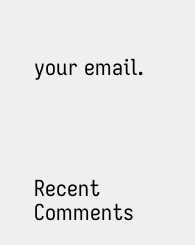your email.




Recent Comments